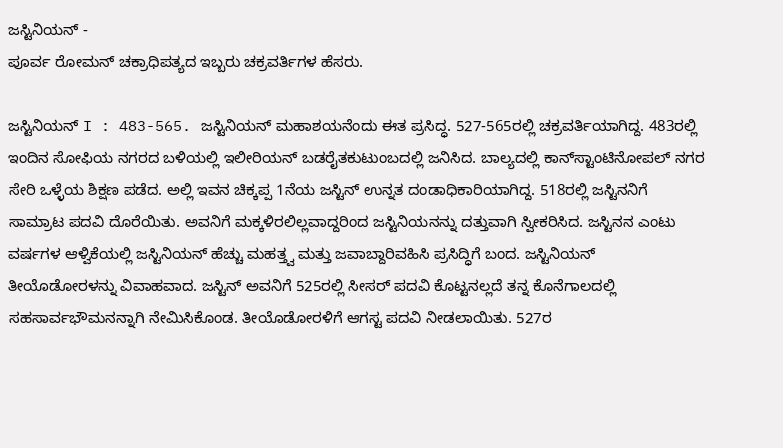ಜಸ್ಟಿನಿಯನ್ -
ಪೂರ್ವ ರೋಮನ್ ಚಕ್ರಾಧಿಪತ್ಯದ ಇಬ್ಬರು ಚಕ್ರವರ್ತಿಗಳ ಹೆಸರು.

ಜಸ್ಟಿನಿಯನ್ I : 483-565. ಜಸ್ಟಿನಿಯನ್ ಮಹಾಶಯನೆಂದು ಈತ ಪ್ರಸಿದ್ಧ. 527-565ರಲ್ಲಿ ಚಕ್ರವರ್ತಿಯಾಗಿದ್ದ. 483ರಲ್ಲಿ ಇಂದಿನ ಸೋಫಿಯ ನಗರದ ಬಳಿಯಲ್ಲಿ ಇಲೀರಿಯನ್ ಬಡರೈತಕುಟುಂಬದಲ್ಲಿ ಜನಿಸಿದ. ಬಾಲ್ಯದಲ್ಲಿ ಕಾನ್‍ಸ್ಟಾಂಟಿನೋಪಲ್ ನಗರ ಸೇರಿ ಒಳ್ಳೆಯ ಶಿಕ್ಷಣ ಪಡೆದ. ಅಲ್ಲಿ ಇವನ ಚಿಕ್ಕಪ್ಪ 1ನೆಯ ಜಸ್ಟಿನ್ ಉನ್ನತ ದಂಡಾಧಿಕಾರಿಯಾಗಿದ್ದ. 518ರಲ್ಲಿ ಜಸ್ಟಿನನಿಗೆ ಸಾಮ್ರಾಟ ಪದವಿ ದೊರೆಯಿತು. ಅವನಿಗೆ ಮಕ್ಕಳಿರಲಿಲ್ಲವಾದ್ದರಿಂದ ಜಸ್ಟಿನಿಯನನ್ನು ದತ್ತುವಾಗಿ ಸ್ವೀಕರಿಸಿದ. ಜಸ್ಟಿನನ ಎಂಟು ವರ್ಷಗಳ ಆಳ್ವಿಕೆಯಲ್ಲಿ ಜಸ್ಟಿನಿಯನ್ ಹೆಚ್ಚು ಮಹತ್ತ್ವ ಮತ್ತು ಜವಾಬ್ದಾರಿವಹಿಸಿ ಪ್ರಸಿದ್ಧಿಗೆ ಬಂದ. ಜಸ್ಟಿನಿಯನ್ ತೀಯೊಡೋರಳನ್ನು ವಿವಾಹವಾದ. ಜಸ್ಟಿನ್ ಅವನಿಗೆ 525ರಲ್ಲಿ ಸೀಸರ್ ಪದವಿ ಕೊಟ್ಟನಲ್ಲದೆ ತನ್ನ ಕೊನೆಗಾಲದಲ್ಲಿ ಸಹಸಾರ್ವಭೌಮನನ್ನಾಗಿ ನೇಮಿಸಿಕೊಂಡ. ತೀಯೊಡೋರಳಿಗೆ ಆಗಸ್ಟ ಪದವಿ ನೀಡಲಾಯಿತು. 527ರ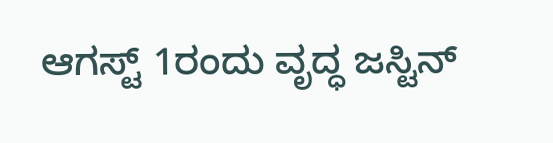ಆಗಸ್ಟ್ 1ರಂದು ವೃದ್ಧ ಜಸ್ಟಿನ್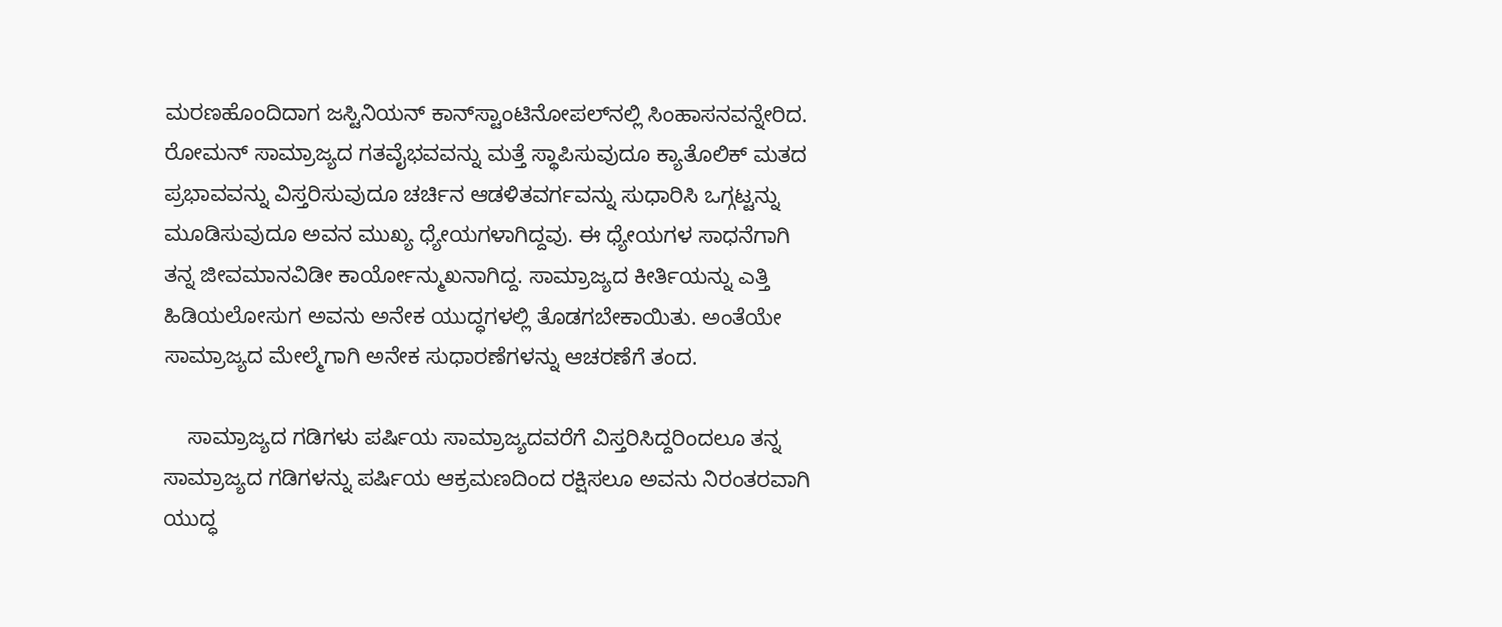ಮರಣಹೊಂದಿದಾಗ ಜಸ್ಟಿನಿಯನ್ ಕಾನ್‍ಸ್ಟಾಂಟಿನೋಪಲ್‍ನಲ್ಲಿ ಸಿಂಹಾಸನವನ್ನೇರಿದ. ರೋಮನ್ ಸಾಮ್ರಾಜ್ಯದ ಗತವೈಭವವನ್ನು ಮತ್ತೆ ಸ್ಥಾಪಿಸುವುದೂ ಕ್ಯಾತೊಲಿಕ್ ಮತದ ಪ್ರಭಾವವನ್ನು ವಿಸ್ತರಿಸುವುದೂ ಚರ್ಚಿನ ಆಡಳಿತವರ್ಗವನ್ನು ಸುಧಾರಿಸಿ ಒಗ್ಗಟ್ಟನ್ನು ಮೂಡಿಸುವುದೂ ಅವನ ಮುಖ್ಯ ಧ್ಯೇಯಗಳಾಗಿದ್ದವು. ಈ ಧ್ಯೇಯಗಳ ಸಾಧನೆಗಾಗಿ ತನ್ನ ಜೀವಮಾನವಿಡೀ ಕಾರ್ಯೋನ್ಮುಖನಾಗಿದ್ದ. ಸಾಮ್ರಾಜ್ಯದ ಕೀರ್ತಿಯನ್ನು ಎತ್ತಿ ಹಿಡಿಯಲೋಸುಗ ಅವನು ಅನೇಕ ಯುದ್ಧಗಳಲ್ಲಿ ತೊಡಗಬೇಕಾಯಿತು. ಅಂತೆಯೇ ಸಾಮ್ರಾಜ್ಯದ ಮೇಲ್ಮೆಗಾಗಿ ಅನೇಕ ಸುಧಾರಣೆಗಳನ್ನು ಆಚರಣೆಗೆ ತಂದ.

    ಸಾಮ್ರಾಜ್ಯದ ಗಡಿಗಳು ಪರ್ಷಿಯ ಸಾಮ್ರಾಜ್ಯದವರೆಗೆ ವಿಸ್ತರಿಸಿದ್ದರಿಂದಲೂ ತನ್ನ ಸಾಮ್ರಾಜ್ಯದ ಗಡಿಗಳನ್ನು ಪರ್ಷಿಯ ಆಕ್ರಮಣದಿಂದ ರಕ್ಷಿಸಲೂ ಅವನು ನಿರಂತರವಾಗಿ ಯುದ್ಧ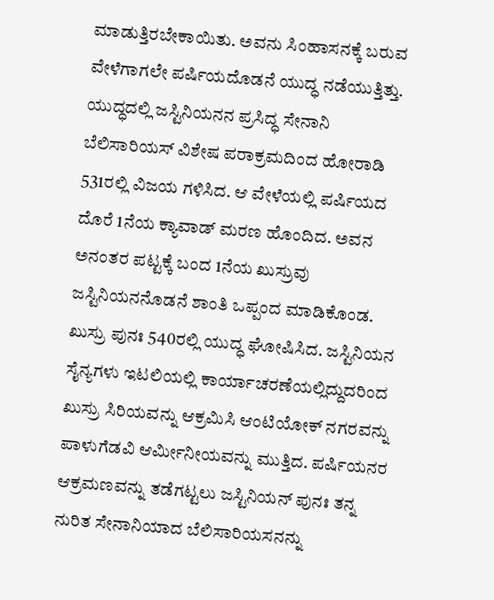ಮಾಡುತ್ತಿರಬೇಕಾಯಿತು. ಅವನು ಸಿಂಹಾಸನಕ್ಕೆ ಬರುವ ವೇಳೆಗಾಗಲೇ ಪರ್ಷಿಯದೊಡನೆ ಯುದ್ಧ ನಡೆಯುತ್ತಿತ್ತು. ಯುದ್ಧದಲ್ಲಿ ಜಸ್ಟಿನಿಯನನ ಪ್ರಸಿದ್ಧ ಸೇನಾನಿ ಬೆಲಿಸಾರಿಯಸ್ ವಿಶೇಷ ಪರಾಕ್ರಮದಿಂದ ಹೋರಾಡಿ 531ರಲ್ಲಿ ವಿಜಯ ಗಳಿಸಿದ. ಆ ವೇಳೆಯಲ್ಲಿ ಪರ್ಷಿಯದ ದೊರೆ 1ನೆಯ ಕ್ಯಾವಾಡ್ ಮರಣ ಹೊಂದಿದ. ಅವನ ಅನಂತರ ಪಟ್ಟಕ್ಕೆ ಬಂದ 1ನೆಯ ಖುಸ್ರುವು ಜಸ್ಟಿನಿಯನನೊಡನೆ ಶಾಂತಿ ಒಪ್ಪಂದ ಮಾಡಿಕೊಂಡ. ಖುಸ್ರು ಪುನಃ 540ರಲ್ಲಿ ಯುದ್ಧ ಘೋಷಿಸಿದ. ಜಸ್ಟಿನಿಯನ ಸೈನ್ಯಗಳು ಇಟಲಿಯಲ್ಲಿ ಕಾರ್ಯಾಚರಣೆಯಲ್ಲಿದ್ದುದರಿಂದ ಖುಸ್ರು ಸಿರಿಯವನ್ನು ಆಕ್ರಮಿಸಿ ಆಂಟಿಯೋಕ್ ನಗರವನ್ನು ಪಾಳುಗೆಡವಿ ಆರ್ಮೀನೀಯವನ್ನು ಮುತ್ತಿದ. ಪರ್ಷಿಯನರ ಆಕ್ರಮಣವನ್ನು ತಡೆಗಟ್ಟಲು ಜಸ್ಟಿನಿಯನ್ ಪುನಃ ತನ್ನ ನುರಿತ ಸೇನಾನಿಯಾದ ಬೆಲಿಸಾರಿಯಸನನ್ನು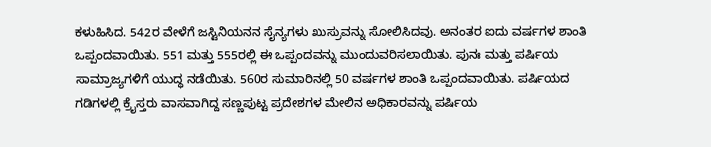ಕಳುಹಿಸಿದ. 542ರ ವೇಳೆಗೆ ಜಸ್ಟಿನಿಯನನ ಸೈನ್ಯಗಳು ಖುಸ್ರುವನ್ನು ಸೋಲಿಸಿದವು. ಅನಂತರ ಐದು ವರ್ಷಗಳ ಶಾಂತಿ ಒಪ್ಪಂದವಾಯಿತು. 551 ಮತ್ತು 555ರಲ್ಲಿ ಈ ಒಪ್ಪಂದವನ್ನು ಮುಂದುವರಿಸಲಾಯಿತು. ಪುನಃ ಮತ್ತು ಪರ್ಷಿಯ ಸಾಮ್ರಾಜ್ಯಗಳಿಗೆ ಯುದ್ಧ ನಡೆಯಿತು. 560ರ ಸುಮಾರಿನಲ್ಲಿ 50 ವರ್ಷಗಳ ಶಾಂತಿ ಒಪ್ಪಂದವಾಯಿತು. ಪರ್ಷಿಯದ ಗಡಿಗಳಲ್ಲಿ ಕ್ರೈಸ್ತರು ವಾಸವಾಗಿದ್ದ ಸಣ್ಣಪುಟ್ಟ ಪ್ರದೇಶಗಳ ಮೇಲಿನ ಅಧಿಕಾರವನ್ನು ಪರ್ಷಿಯ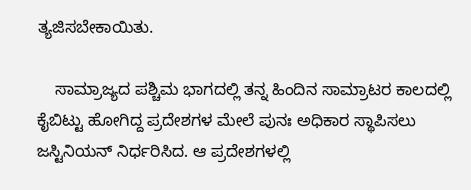ತ್ಯಜಿಸಬೇಕಾಯಿತು.

    ಸಾಮ್ರಾಜ್ಯದ ಪಶ್ಚಿಮ ಭಾಗದಲ್ಲಿ ತನ್ನ ಹಿಂದಿನ ಸಾಮ್ರಾಟರ ಕಾಲದಲ್ಲಿ ಕೈಬಿಟ್ಟು ಹೋಗಿದ್ದ ಪ್ರದೇಶಗಳ ಮೇಲೆ ಪುನಃ ಅಧಿಕಾರ ಸ್ಥಾಪಿಸಲು ಜಸ್ಟಿನಿಯನ್ ನಿರ್ಧರಿಸಿದ. ಆ ಪ್ರದೇಶಗಳಲ್ಲಿ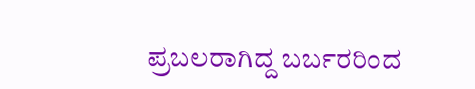ಪ್ರಬಲರಾಗಿದ್ದ ಬರ್ಬರರಿಂದ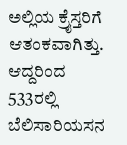ಅಲ್ಲಿಯ ಕ್ರೈಸ್ತರಿಗೆ ಆತಂಕವಾಗಿತ್ತು. ಆದ್ದರಿಂದ 533ರಲ್ಲಿ ಬೆಲಿಸಾರಿಯಸನ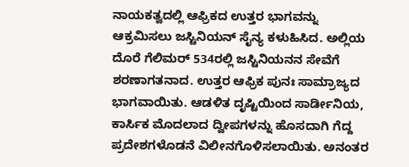ನಾಯಕತ್ವದಲ್ಲಿ ಆಫ್ರಿಕದ ಉತ್ತರ ಭಾಗವನ್ನು ಆಕ್ರಮಿಸಲು ಜಸ್ಟಿನಿಯನ್ ಸೈನ್ಯ ಕಳುಹಿಸಿದ. ಅಲ್ಲಿಯ ದೊರೆ ಗೆಲಿಮರ್ 534ರಲ್ಲಿ ಜಸ್ಟಿನಿಯನನ ಸೇವೆಗೆ ಶರಣಾಗತನಾದ. ಉತ್ತರ ಆಫ್ರಿಕ ಪುನಃ ಸಾಮ್ರಾಜ್ಯದ ಭಾಗವಾಯಿತು. ಆಡಳಿತ ದೃಷ್ಟಿಯಿಂದ ಸಾರ್ಡೀನಿಯ, ಕಾರ್ಸಿಕ ಮೊದಲಾದ ದ್ವೀಪಗಳನ್ನು ಹೊಸದಾಗಿ ಗೆದ್ದ ಪ್ರದೇಶಗಳೊಡನೆ ವಿಲೀನಗೊಳಿಸಲಾಯಿತು. ಅನಂತರ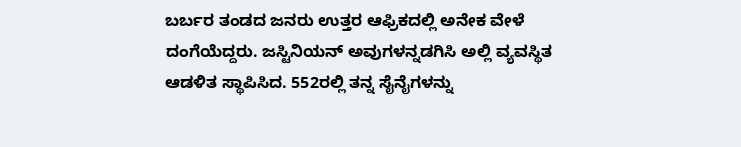ಬರ್ಬರ ತಂಡದ ಜನರು ಉತ್ತರ ಆಫ್ರಿಕದಲ್ಲಿ ಅನೇಕ ವೇಳೆ ದಂಗೆಯೆದ್ದರು. ಜಸ್ಟಿನಿಯನ್ ಅವುಗಳನ್ನಡಗಿಸಿ ಅಲ್ಲಿ ವ್ಯವಸ್ಥಿತ ಆಡಳಿತ ಸ್ಥಾಪಿಸಿದ. 552ರಲ್ಲಿ ತನ್ನ ಸೈನೈಗಳನ್ನು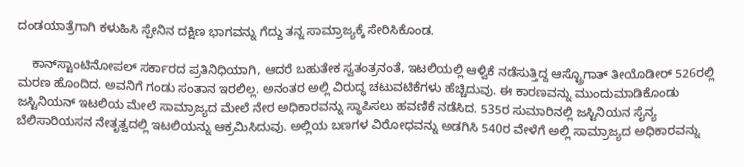ದಂಡಯಾತ್ರೆಗಾಗಿ ಕಳುಹಿಸಿ ಸ್ಪೇನಿನ ದಕ್ಷಿಣ ಭಾಗವನ್ನು ಗೆದ್ದು ತನ್ನ ಸಾಮ್ರಾಜ್ಯಕ್ಕೆ ಸೇರಿಸಿಕೊಂಡ.

    ಕಾನ್‍ಸ್ಟಾಂಟಿನೋಪಲ್ ಸರ್ಕಾರದ ಪ್ರತಿನಿಧಿಯಾಗಿ, ಆದರೆ ಬಹುತೇಕ ಸ್ವತಂತ್ರನಂತೆ, ಇಟಲಿಯಲ್ಲಿ ಆಳ್ವಿಕೆ ನಡೆಸುತ್ತಿದ್ದ ಆಸ್ಟ್ರೊಗಾತ್ ತೀಯೊಡೀರ್ 526ರಲ್ಲಿ ಮರಣ ಹೊಂದಿದ. ಅವನಿಗೆ ಗಂಡು ಸಂತಾನ ಇರಲಿಲ್ಲ. ಅನಂತರ ಅಲ್ಲಿ ವಿರುದ್ಧ ಚಟುವಟಿಕೆಗಳು ಹೆಚ್ಚಿದುವು. ಈ ಕಾರಣವನ್ನು ಮುಂದುಮಾಡಿಕೊಂಡು ಜಸ್ಟಿನಿಯನ್ ಇಟಲಿಯ ಮೇಲೆ ಸಾಮ್ರಾಜ್ಯದ ಮೇಲೆ ನೇರ ಅಧಿಕಾರವನ್ನು ಸ್ಥಾಪಿಸಲು ಹವಣಿಕೆ ನಡೆಸಿದ. 535ರ ಸುಮಾರಿನಲ್ಲಿ ಜಸ್ಟಿನಿಯನ ಸೈನ್ಯ ಬೆಲಿಸಾರಿಯಸನ ನೇತೃತ್ವದಲ್ಲಿ ಇಟಲಿಯನ್ನು ಆಕ್ರಮಿಸಿದುವು. ಅಲ್ಲಿಯ ಬಣಗಳ ವಿರೋಧವನ್ನು ಅಡಗಿಸಿ 540ರ ವೇಳೆಗೆ ಅಲ್ಲಿ ಸಾಮ್ರಾಜ್ಯದ ಅಧಿಕಾರವನ್ನು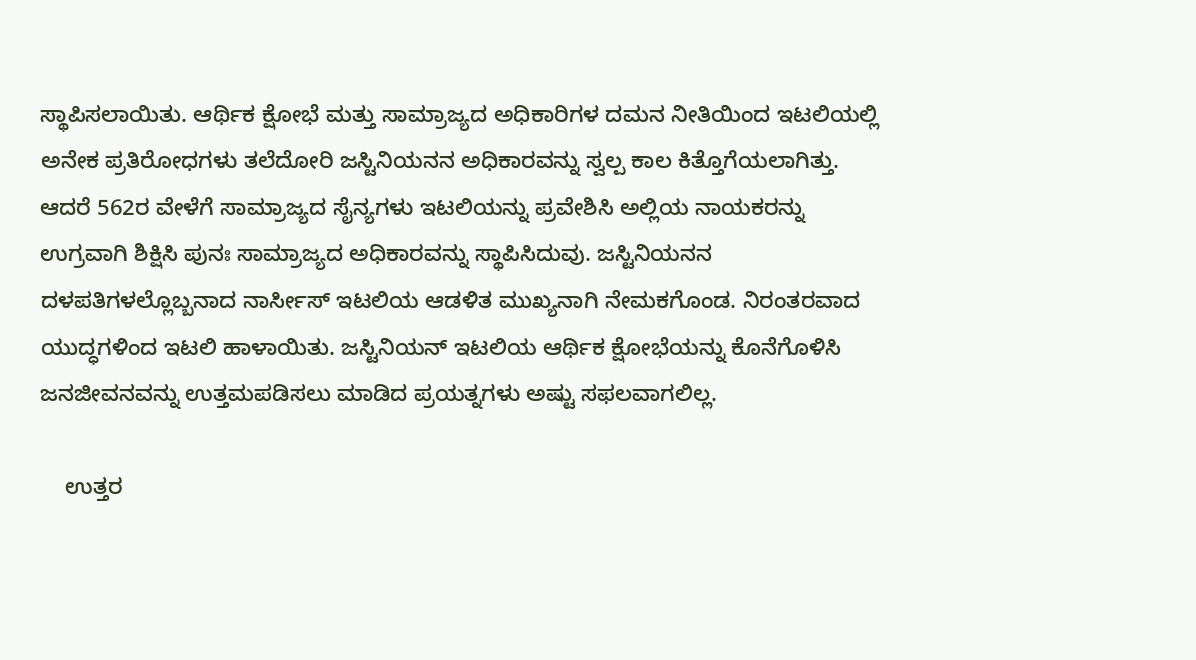ಸ್ಥಾಪಿಸಲಾಯಿತು. ಆರ್ಥಿಕ ಕ್ಷೋಭೆ ಮತ್ತು ಸಾಮ್ರಾಜ್ಯದ ಅಧಿಕಾರಿಗಳ ದಮನ ನೀತಿಯಿಂದ ಇಟಲಿಯಲ್ಲಿ ಅನೇಕ ಪ್ರತಿರೋಧಗಳು ತಲೆದೋರಿ ಜಸ್ಟಿನಿಯನನ ಅಧಿಕಾರವನ್ನು ಸ್ವಲ್ಪ ಕಾಲ ಕಿತ್ತೊಗೆಯಲಾಗಿತ್ತು. ಆದರೆ 562ರ ವೇಳೆಗೆ ಸಾಮ್ರಾಜ್ಯದ ಸೈನ್ಯಗಳು ಇಟಲಿಯನ್ನು ಪ್ರವೇಶಿಸಿ ಅಲ್ಲಿಯ ನಾಯಕರನ್ನು ಉಗ್ರವಾಗಿ ಶಿಕ್ಷಿಸಿ ಪುನಃ ಸಾಮ್ರಾಜ್ಯದ ಅಧಿಕಾರವನ್ನು ಸ್ಥಾಪಿಸಿದುವು. ಜಸ್ಟಿನಿಯನನ ದಳಪತಿಗಳಲ್ಲೊಬ್ಬನಾದ ನಾರ್ಸೀಸ್ ಇಟಲಿಯ ಆಡಳಿತ ಮುಖ್ಯನಾಗಿ ನೇಮಕಗೊಂಡ. ನಿರಂತರವಾದ ಯುದ್ಧಗಳಿಂದ ಇಟಲಿ ಹಾಳಾಯಿತು. ಜಸ್ಟಿನಿಯನ್ ಇಟಲಿಯ ಆರ್ಥಿಕ ಕ್ಷೋಭೆಯನ್ನು ಕೊನೆಗೊಳಿಸಿ ಜನಜೀವನವನ್ನು ಉತ್ತಮಪಡಿಸಲು ಮಾಡಿದ ಪ್ರಯತ್ನಗಳು ಅಷ್ಟು ಸಫಲವಾಗಲಿಲ್ಲ.

    ಉತ್ತರ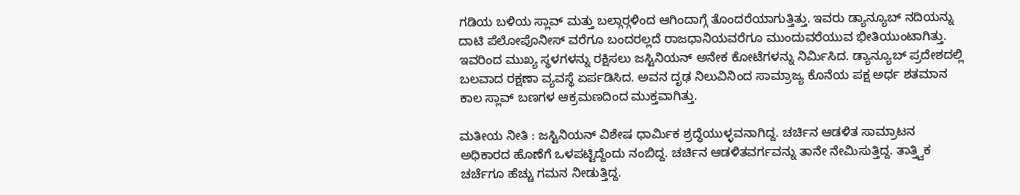ಗಡಿಯ ಬಳಿಯ ಸ್ಲಾವ್ ಮತ್ತು ಬಲ್ಗಾರ್‍ಗಳಿಂದ ಆಗಿಂದಾಗ್ಗೆ ತೊಂದರೆಯಾಗುತ್ತಿತ್ತು. ಇವರು ಡ್ಯಾನ್ಯೂಬ್ ನದಿಯನ್ನು ದಾಟಿ ಪೆಲೋಪೊನೀಸ್ ವರೆಗೂ ಬಂದರಲ್ಲದೆ ರಾಜಧಾನಿಯವರೆಗೂ ಮುಂದುವರೆಯುವ ಭೀತಿಯುಂಟಾಗಿತ್ತು. ಇವರಿಂದ ಮುಖ್ಯ ಸ್ಥಳಗಳನ್ನು ರಕ್ಷಿಸಲು ಜಸ್ಟಿನಿಯನ್ ಅನೇಕ ಕೋಟೆಗಳನ್ನು ನಿರ್ಮಿಸಿದ. ಡ್ಯಾನ್ಯೂಬ್ ಪ್ರದೇಶದಲ್ಲಿ ಬಲವಾದ ರಕ್ಷಣಾ ವ್ಯವಸ್ಥೆ ಏರ್ಪಡಿಸಿದ. ಅವನ ದೃಢ ನಿಲುವಿನಿಂದ ಸಾಮ್ರಾಜ್ಯ ಕೊನೆಯ ಪಕ್ಷ ಅರ್ಧ ಶತಮಾನ ಕಾಲ ಸ್ಲಾವ್ ಬಣಗಳ ಆಕ್ರಮಣದಿಂದ ಮುಕ್ತವಾಗಿತ್ತು.

ಮತೀಯ ನೀತಿ : ಜಸ್ಟಿನಿಯನ್ ವಿಶೇಷ ಧಾರ್ಮಿಕ ಶ್ರದ್ಧೆಯುಳ್ಳವನಾಗಿದ್ದ. ಚರ್ಚಿನ ಆಡಳಿತ ಸಾಮ್ರಾಟನ ಅಧಿಕಾರದ ಹೊಣೆಗೆ ಒಳಪಟ್ಟಿದ್ದೆಂದು ನಂಬಿದ್ದ. ಚರ್ಚಿನ ಆಡಳಿತವರ್ಗವನ್ನು ತಾನೇ ನೇಮಿಸುತ್ತಿದ್ದ. ತಾತ್ತ್ವಿಕ ಚರ್ಚೆಗೂ ಹೆಚ್ಚು ಗಮನ ನೀಡುತ್ತಿದ್ದ.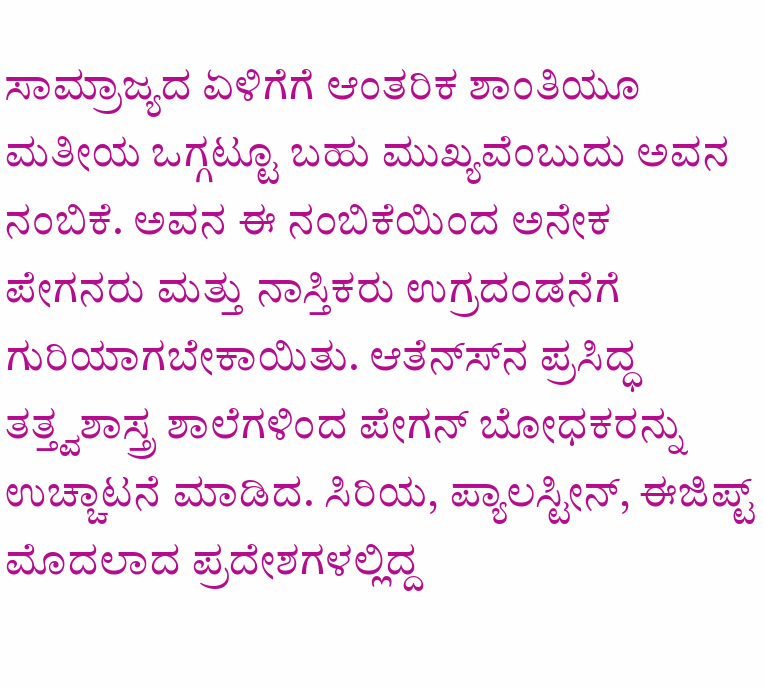ಸಾಮ್ರಾಜ್ಯದ ಏಳಿಗೆಗೆ ಆಂತರಿಕ ಶಾಂತಿಯೂ ಮತೀಯ ಒಗ್ಗಟ್ಟೂ ಬಹು ಮುಖ್ಯವೆಂಬುದು ಅವನ ನಂಬಿಕೆ. ಅವನ ಈ ನಂಬಿಕೆಯಿಂದ ಅನೇಕ ಪೇಗನರು ಮತ್ತು ನಾಸ್ತಿಕರು ಉಗ್ರದಂಡನೆಗೆ ಗುರಿಯಾಗಬೇಕಾಯಿತು. ಆತೆನ್ಸ್‍ನ ಪ್ರಸಿದ್ಧ ತತ್ತ್ವಶಾಸ್ತ್ರ ಶಾಲೆಗಳಿಂದ ಪೇಗನ್ ಬೋಧಕರನ್ನು ಉಚ್ಚಾಟನೆ ಮಾಡಿದ. ಸಿರಿಯ, ಪ್ಯಾಲಸ್ಟೀನ್, ಈಜಿಪ್ಟ್ ಮೊದಲಾದ ಪ್ರದೇಶಗಳಲ್ಲಿದ್ದ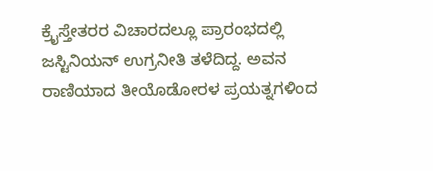ಕ್ರೈಸ್ತೇತರರ ವಿಚಾರದಲ್ಲೂ ಪ್ರಾರಂಭದಲ್ಲಿ ಜಸ್ಟಿನಿಯನ್ ಉಗ್ರನೀತಿ ತಳೆದಿದ್ದ. ಅವನ ರಾಣಿಯಾದ ತೀಯೊಡೋರಳ ಪ್ರಯತ್ನಗಳಿಂದ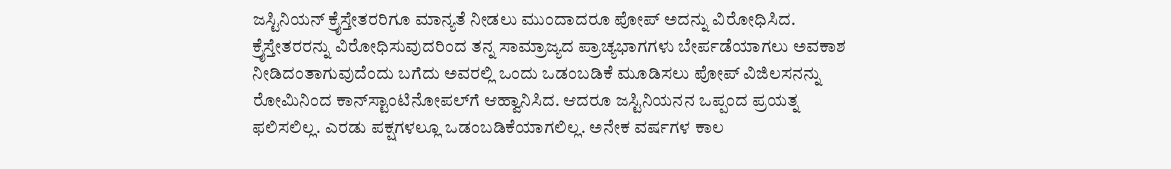ಜಸ್ಟಿನಿಯನ್ ಕ್ರೈಸ್ತೇತರರಿಗೂ ಮಾನ್ಯತೆ ನೀಡಲು ಮುಂದಾದರೂ ಪೋಪ್ ಅದನ್ನು ವಿರೋಧಿಸಿದ. ಕ್ರೈಸ್ತೇತರರನ್ನು ವಿರೋಧಿಸುವುದರಿಂದ ತನ್ನ ಸಾಮ್ರಾಜ್ಯದ ಪ್ರಾಚ್ಯಭಾಗಗಳು ಬೇರ್ಪಡೆಯಾಗಲು ಅವಕಾಶ ನೀಡಿದಂತಾಗುವುದೆಂದು ಬಗೆದು ಅವರಲ್ಲಿ ಒಂದು ಒಡಂಬಡಿಕೆ ಮೂಡಿಸಲು ಪೋಪ್ ವಿಜಿಲಸನನ್ನು ರೋಮಿನಿಂದ ಕಾನ್‍ಸ್ಟಾಂಟಿನೋಪಲ್‍ಗೆ ಆಹ್ವಾನಿಸಿದ. ಆದರೂ ಜಸ್ಟಿನಿಯನನ ಒಪ್ಪಂದ ಪ್ರಯತ್ನ ಫಲಿಸಲಿಲ್ಲ. ಎರಡು ಪಕ್ಷಗಳಲ್ಲೂ ಒಡಂಬಡಿಕೆಯಾಗಲಿಲ್ಲ. ಅನೇಕ ವರ್ಷಗಳ ಕಾಲ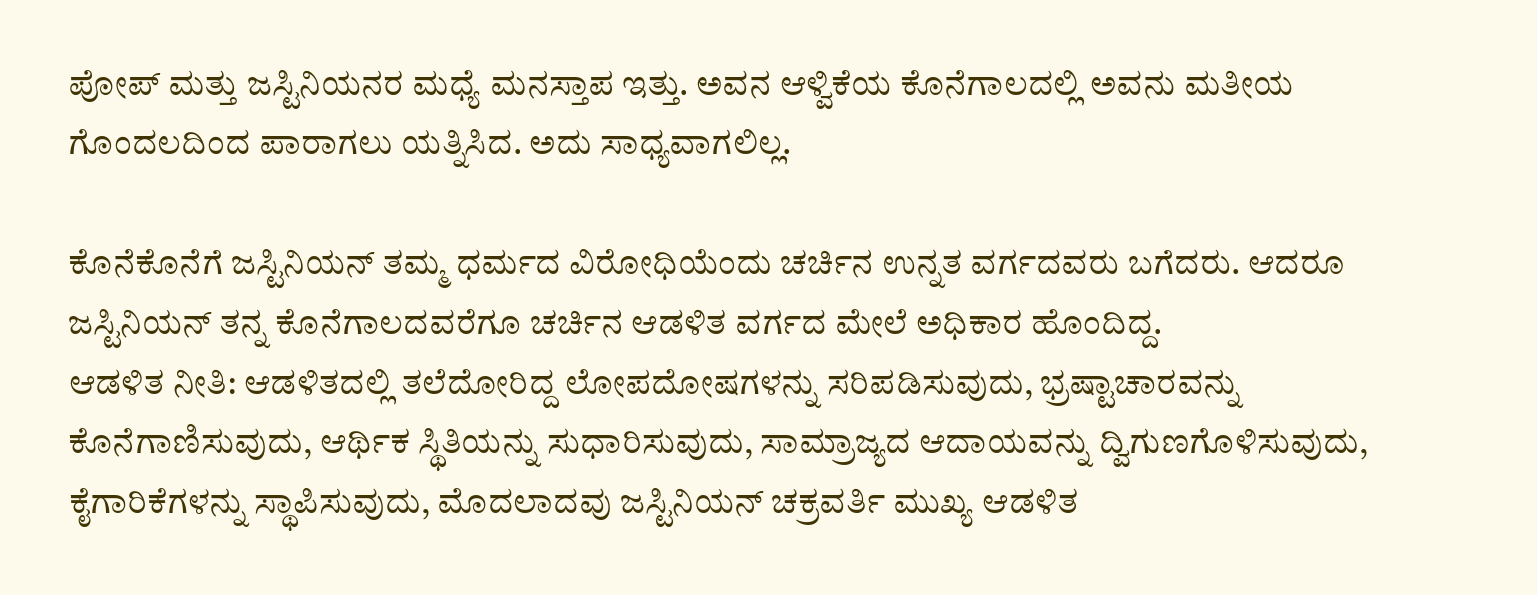ಪೋಪ್ ಮತ್ತು ಜಸ್ಟಿನಿಯನರ ಮಧ್ಯೆ ಮನಸ್ತಾಪ ಇತ್ತು. ಅವನ ಆಳ್ವಿಕೆಯ ಕೊನೆಗಾಲದಲ್ಲಿ ಅವನು ಮತೀಯ ಗೊಂದಲದಿಂದ ಪಾರಾಗಲು ಯತ್ನಿಸಿದ. ಅದು ಸಾಧ್ಯವಾಗಲಿಲ್ಲ.

ಕೊನೆಕೊನೆಗೆ ಜಸ್ಟಿನಿಯನ್ ತಮ್ಮ ಧರ್ಮದ ವಿರೋಧಿಯೆಂದು ಚರ್ಚಿನ ಉನ್ನತ ವರ್ಗದವರು ಬಗೆದರು. ಆದರೂ ಜಸ್ಟಿನಿಯನ್ ತನ್ನ ಕೊನೆಗಾಲದವರೆಗೂ ಚರ್ಚಿನ ಆಡಳಿತ ವರ್ಗದ ಮೇಲೆ ಅಧಿಕಾರ ಹೊಂದಿದ್ದ.
ಆಡಳಿತ ನೀತಿ: ಆಡಳಿತದಲ್ಲಿ ತಲೆದೋರಿದ್ದ ಲೋಪದೋಷಗಳನ್ನು ಸರಿಪಡಿಸುವುದು, ಭ್ರಷ್ಟಾಚಾರವನ್ನು ಕೊನೆಗಾಣಿಸುವುದು, ಆರ್ಥಿಕ ಸ್ಥಿತಿಯನ್ನು ಸುಧಾರಿಸುವುದು, ಸಾಮ್ರಾಜ್ಯದ ಆದಾಯವನ್ನು ದ್ವಿಗುಣಗೊಳಿಸುವುದು, ಕೈಗಾರಿಕೆಗಳನ್ನು ಸ್ಥಾಪಿಸುವುದು, ಮೊದಲಾದವು ಜಸ್ಟಿನಿಯನ್ ಚಕ್ರವರ್ತಿ ಮುಖ್ಯ ಆಡಳಿತ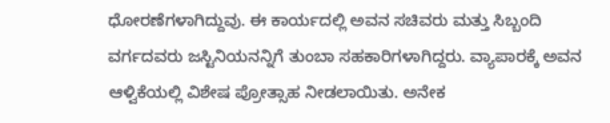ಧೋರಣೆಗಳಾಗಿದ್ದುವು. ಈ ಕಾರ್ಯದಲ್ಲಿ ಅವನ ಸಚಿವರು ಮತ್ತು ಸಿಬ್ಬಂದಿ ವರ್ಗದವರು ಜಸ್ಟಿನಿಯನನ್ನಿಗೆ ತುಂಬಾ ಸಹಕಾರಿಗಳಾಗಿದ್ದರು. ವ್ಯಾಪಾರಕ್ಕೆ ಅವನ ಆಳ್ವಿಕೆಯಲ್ಲಿ ವಿಶೇಷ ಪ್ರೋತ್ಸಾಹ ನೀಡಲಾಯಿತು. ಅನೇಕ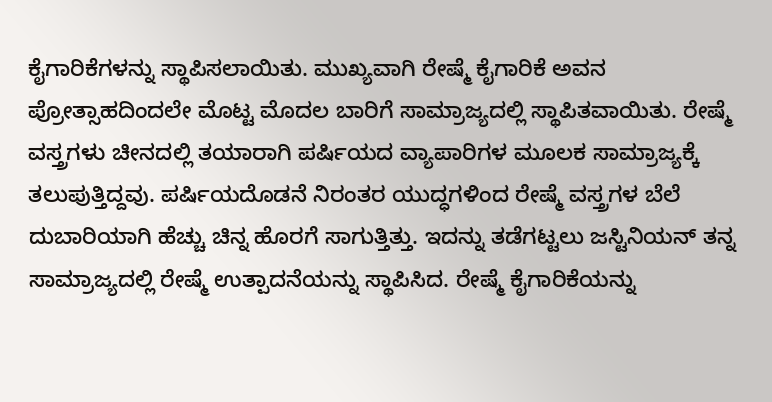ಕೈಗಾರಿಕೆಗಳನ್ನು ಸ್ಥಾಪಿಸಲಾಯಿತು. ಮುಖ್ಯವಾಗಿ ರೇಷ್ಮೆ ಕೈಗಾರಿಕೆ ಅವನ ಪ್ರೋತ್ಸಾಹದಿಂದಲೇ ಮೊಟ್ಟ ಮೊದಲ ಬಾರಿಗೆ ಸಾಮ್ರಾಜ್ಯದಲ್ಲಿ ಸ್ಥಾಪಿತವಾಯಿತು. ರೇಷ್ಮೆ ವಸ್ತ್ರಗಳು ಚೀನದಲ್ಲಿ ತಯಾರಾಗಿ ಪರ್ಷಿಯದ ವ್ಯಾಪಾರಿಗಳ ಮೂಲಕ ಸಾಮ್ರಾಜ್ಯಕ್ಕೆ ತಲುಪುತ್ತಿದ್ದವು. ಪರ್ಷಿಯದೊಡನೆ ನಿರಂತರ ಯುದ್ಧಗಳಿಂದ ರೇಷ್ಮೆ ವಸ್ತ್ರಗಳ ಬೆಲೆ ದುಬಾರಿಯಾಗಿ ಹೆಚ್ಚು ಚಿನ್ನ ಹೊರಗೆ ಸಾಗುತ್ತಿತ್ತು. ಇದನ್ನು ತಡೆಗಟ್ಟಲು ಜಸ್ಟಿನಿಯನ್ ತನ್ನ ಸಾಮ್ರಾಜ್ಯದಲ್ಲಿ ರೇಷ್ಮೆ ಉತ್ಪಾದನೆಯನ್ನು ಸ್ಥಾಪಿಸಿದ. ರೇಷ್ಮೆ ಕೈಗಾರಿಕೆಯನ್ನು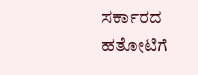ಸರ್ಕಾರದ ಹತೋಟಿಗೆ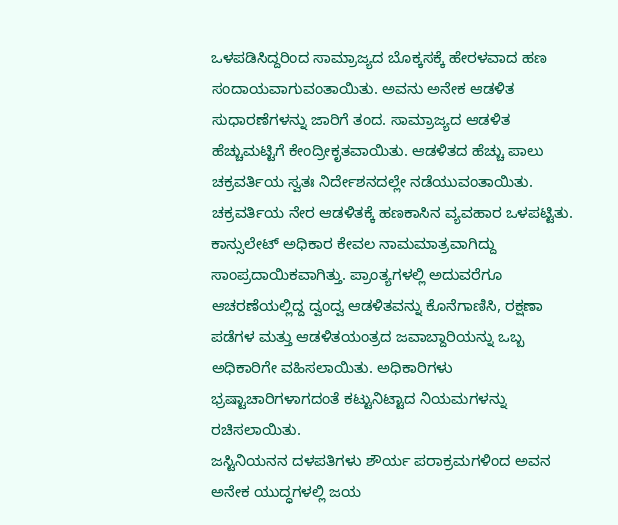ಒಳಪಡಿಸಿದ್ದರಿಂದ ಸಾಮ್ರಾಜ್ಯದ ಬೊಕ್ಕಸಕ್ಕೆ ಹೇರಳವಾದ ಹಣ ಸಂದಾಯವಾಗುವಂತಾಯಿತು. ಅವನು ಅನೇಕ ಆಡಳಿತ ಸುಧಾರಣೆಗಳನ್ನು ಜಾರಿಗೆ ತಂದ. ಸಾಮ್ರಾಜ್ಯದ ಆಡಳಿತ ಹೆಚ್ಚುಮಟ್ಟಿಗೆ ಕೇಂದ್ರೀಕೃತವಾಯಿತು. ಆಡಳಿತದ ಹೆಚ್ಚು ಪಾಲು ಚಕ್ರವರ್ತಿಯ ಸ್ವತಃ ನಿರ್ದೇಶನದಲ್ಲೇ ನಡೆಯುವಂತಾಯಿತು. ಚಕ್ರವರ್ತಿಯ ನೇರ ಆಡಳಿತಕ್ಕೆ ಹಣಕಾಸಿನ ವ್ಯವಹಾರ ಒಳಪಟ್ಟಿತು. ಕಾನ್ಸುಲೇಟ್ ಅಧಿಕಾರ ಕೇವಲ ನಾಮಮಾತ್ರವಾಗಿದ್ದು ಸಾಂಪ್ರದಾಯಿಕವಾಗಿತ್ತು. ಪ್ರಾಂತ್ಯಗಳಲ್ಲಿ ಅದುವರೆಗೂ ಆಚರಣೆಯಲ್ಲಿದ್ದ ದ್ವಂದ್ವ ಆಡಳಿತವನ್ನು ಕೊನೆಗಾಣಿಸಿ, ರಕ್ಷಣಾ ಪಡೆಗಳ ಮತ್ತು ಆಡಳಿತಯಂತ್ರದ ಜವಾಬ್ದಾರಿಯನ್ನು ಒಬ್ಬ ಅಧಿಕಾರಿಗೇ ವಹಿಸಲಾಯಿತು. ಅಧಿಕಾರಿಗಳು ಭ್ರಷ್ಟಾಚಾರಿಗಳಾಗದಂತೆ ಕಟ್ಟುನಿಟ್ಟಾದ ನಿಯಮಗಳನ್ನು ರಚಿಸಲಾಯಿತು.
ಜಸ್ಟಿನಿಯನನ ದಳಪತಿಗಳು ಶೌರ್ಯ ಪರಾಕ್ರಮಗಳಿಂದ ಅವನ ಅನೇಕ ಯುದ್ಧಗಳಲ್ಲಿ ಜಯ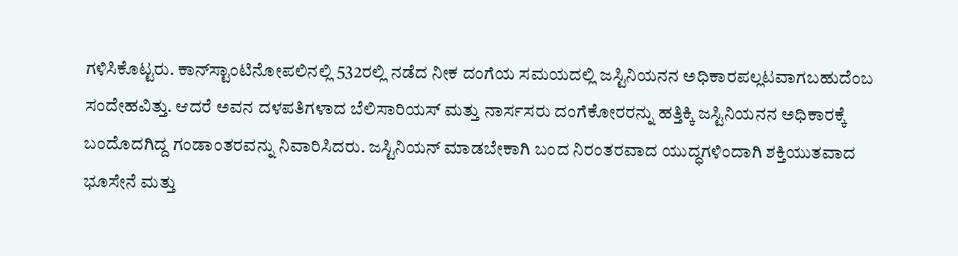ಗಳಿಸಿಕೊಟ್ಟರು. ಕಾನ್‍ಸ್ಟಾಂಟಿನೋಪಲಿನಲ್ಲಿ 532ರಲ್ಲಿ ನಡೆದ ನೀಕ ದಂಗೆಯ ಸಮಯದಲ್ಲಿ ಜಸ್ಟಿನಿಯನನ ಅಧಿಕಾರಪಲ್ಲಟವಾಗಬಹುದೆಂಬ ಸಂದೇಹವಿತ್ತು. ಆದರೆ ಅವನ ದಳಪತಿಗಳಾದ ಬೆಲಿಸಾರಿಯಸ್ ಮತ್ತು ನಾರ್ಸಸರು ದಂಗೆಕೋರರನ್ನು ಹತ್ತಿಕ್ಕಿ ಜಸ್ಟಿನಿಯನನ ಅಧಿಕಾರಕ್ಕೆ ಬಂದೊದಗಿದ್ದ ಗಂಡಾಂತರವನ್ನು ನಿವಾರಿಸಿದರು. ಜಸ್ಟಿನಿಯನ್ ಮಾಡಬೇಕಾಗಿ ಬಂದ ನಿರಂತರವಾದ ಯುದ್ಧಗಳಿಂದಾಗಿ ಶಕ್ತಿಯುತವಾದ ಭೂಸೇನೆ ಮತ್ತು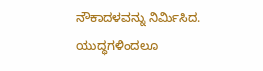ನೌಕಾದಳವನ್ನು ನಿರ್ಮಿಸಿದ. ಯುದ್ಧಗಳಿಂದಲೂ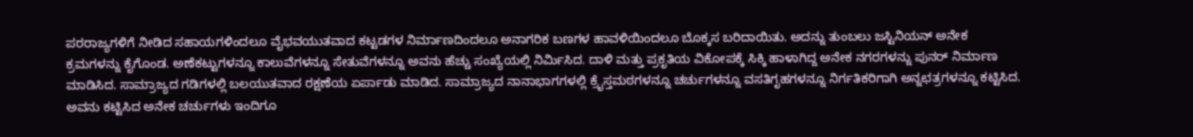ಪರರಾಜ್ಯಗಳಿಗೆ ನೀಡಿದ ಸಹಾಯಗಳಿಂದಲೂ ವೈಭವಯುತವಾದ ಕಟ್ಟಡಗಳ ನಿರ್ಮಾಣದಿಂದಲೂ ಅನಾಗರಿಕ ಬಣಗಳ ಹಾವಳಿಯಿಂದಲೂ ಬೊಕ್ಕಸ ಬರಿದಾಯಿತು. ಅದನ್ನು ತುಂಬಲು ಜಸ್ಟಿನಿಯನ್ ಅನೇಕ ಕ್ರಮಗಳನ್ನು ಕೈಗೊಂಡ. ಅಣೆಕಟ್ಟುಗಳನ್ನೂ ಕಾಲುವೆಗಳನ್ನೂ ಸೇತುವೆಗಳನ್ನೂ ಅವನು ಹೆಚ್ಚು ಸಂಖ್ಯೆಯಲ್ಲಿ ನಿರ್ಮಿಸಿದ. ದಾಳಿ ಮತ್ತು ಪ್ರಕೃತಿಯ ವಿಕೋಪಕ್ಕೆ ಸಿಕ್ಕಿ ಹಾಳಾಗಿದ್ದ ಅನೇಕ ನಗರಗಳನ್ನು ಪುನರ್ ನಿರ್ಮಾಣ ಮಾಡಿಸಿದ. ಸಾಮ್ರಾಜ್ಯದ ಗಡಿಗಳಲ್ಲಿ ಬಲಯುತವಾದ ರಕ್ಷಣೆಯ ಏರ್ಪಾಡು ಮಾಡಿದ. ಸಾಮ್ರಾಜ್ಯದ ನಾನಾಭಾಗಗಳಲ್ಲಿ ಕ್ರೈಸ್ತಮಠಗಳನ್ನೂ ಚರ್ಚುಗಳನ್ನೂ ವಸತಿಗೃಹಗಳನ್ನೂ ನಿರ್ಗತಿಕರಿಗಾಗಿ ಅನ್ನಛತ್ರಗಳನ್ನೂ ಕಟ್ಟಿಸಿದ. ಅವನು ಕಟ್ಟಿಸಿದ ಅನೇಕ ಚರ್ಚುಗಳು ಇಂದಿಗೂ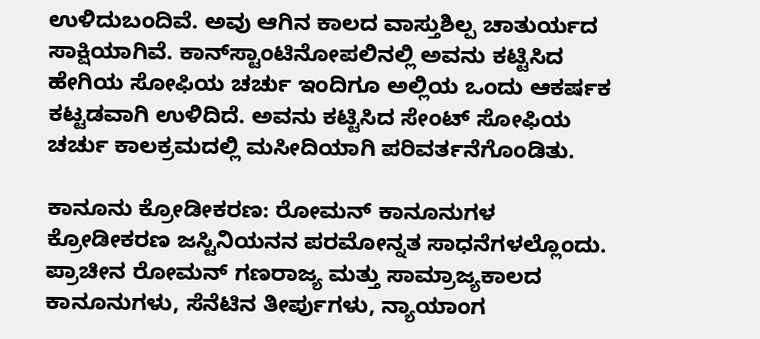ಉಳಿದುಬಂದಿವೆ. ಅವು ಆಗಿನ ಕಾಲದ ವಾಸ್ತುಶಿಲ್ಪ ಚಾತುರ್ಯದ ಸಾಕ್ಷಿಯಾಗಿವೆ. ಕಾನ್‍ಸ್ಟಾಂಟಿನೋಪಲಿನಲ್ಲಿ ಅವನು ಕಟ್ಟಿಸಿದ ಹೇಗಿಯ ಸೋಫಿಯ ಚರ್ಚು ಇಂದಿಗೂ ಅಲ್ಲಿಯ ಒಂದು ಆಕರ್ಷಕ ಕಟ್ಟಡವಾಗಿ ಉಳಿದಿದೆ. ಅವನು ಕಟ್ಟಿಸಿದ ಸೇಂಟ್ ಸೋಫಿಯ ಚರ್ಚು ಕಾಲಕ್ರಮದಲ್ಲಿ ಮಸೀದಿಯಾಗಿ ಪರಿವರ್ತನೆಗೊಂಡಿತು.

ಕಾನೂನು ಕ್ರೋಡೀಕರಣ: ರೋಮನ್ ಕಾನೂನುಗಳ ಕ್ರೋಡೀಕರಣ ಜಸ್ಟಿನಿಯನನ ಪರಮೋನ್ನತ ಸಾಧನೆಗಳಲ್ಲೊಂದು. ಪ್ರಾಚೀನ ರೋಮನ್ ಗಣರಾಜ್ಯ ಮತ್ತು ಸಾಮ್ರಾಜ್ಯಕಾಲದ ಕಾನೂನುಗಳು, ಸೆನೆಟಿನ ತೀರ್ಪುಗಳು, ನ್ಯಾಯಾಂಗ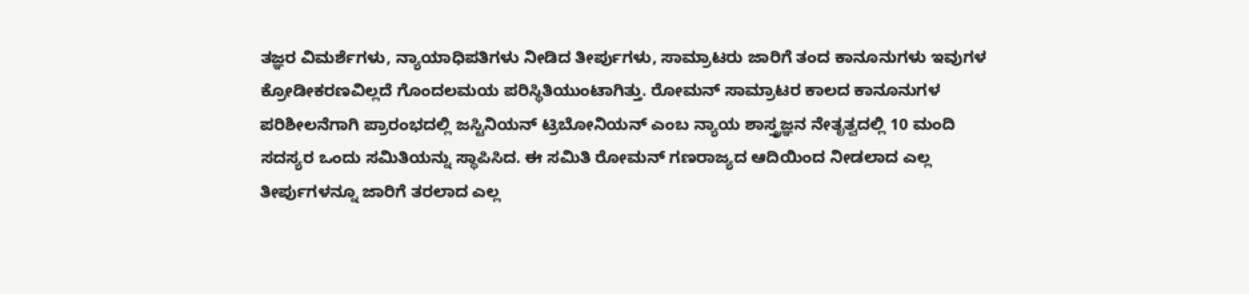ತಜ್ಞರ ವಿಮರ್ಶೆಗಳು, ನ್ಯಾಯಾಧಿಪತಿಗಳು ನೀಡಿದ ತೀರ್ಪುಗಳು, ಸಾಮ್ರಾಟರು ಜಾರಿಗೆ ತಂದ ಕಾನೂನುಗಳು ಇವುಗಳ ಕ್ರೋಡೀಕರಣವಿಲ್ಲದೆ ಗೊಂದಲಮಯ ಪರಿಸ್ಥಿತಿಯುಂಟಾಗಿತ್ತು. ರೋಮನ್ ಸಾಮ್ರಾಟರ ಕಾಲದ ಕಾನೂನುಗಳ ಪರಿಶೀಲನೆಗಾಗಿ ಪ್ರಾರಂಭದಲ್ಲಿ ಜಸ್ಟಿನಿಯನ್ ಟ್ರಿಬೋನಿಯನ್ ಎಂಬ ನ್ಯಾಯ ಶಾಸ್ತ್ರಜ್ಞನ ನೇತೃತ್ವದಲ್ಲಿ 10 ಮಂದಿ ಸದಸ್ಯರ ಒಂದು ಸಮಿತಿಯನ್ನು ಸ್ಥಾಪಿಸಿದ. ಈ ಸಮಿತಿ ರೋಮನ್ ಗಣರಾಜ್ಯದ ಆದಿಯಿಂದ ನೀಡಲಾದ ಎಲ್ಲ ತೀರ್ಪುಗಳನ್ನೂ ಜಾರಿಗೆ ತರಲಾದ ಎಲ್ಲ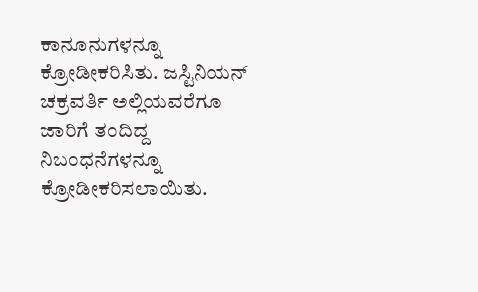ಕಾನೂನುಗಳನ್ನೂ ಕ್ರೋಡೀಕರಿಸಿತು. ಜಸ್ಟಿನಿಯನ್ ಚಕ್ರವರ್ತಿ ಅಲ್ಲಿಯವರೆಗೂ ಜಾರಿಗೆ ತಂದಿದ್ದ ನಿಬಂಧನೆಗಳನ್ನೂ ಕ್ರೋಡೀಕರಿಸಲಾಯಿತು.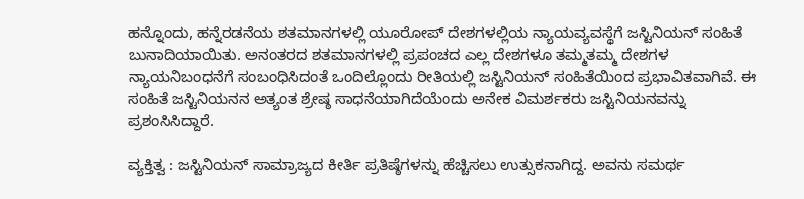ಹನ್ನೊಂದು, ಹನ್ನೆರಡನೆಯ ಶತಮಾನಗಳಲ್ಲಿ ಯೂರೋಪ್ ದೇಶಗಳಲ್ಲಿಯ ನ್ಯಾಯವ್ಯವಸ್ಥೆಗೆ ಜಸ್ಟಿನಿಯನ್ ಸಂಹಿತೆ ಬುನಾದಿಯಾಯಿತು. ಅನಂತರದ ಶತಮಾನಗಳಲ್ಲಿ ಪ್ರಪಂಚದ ಎಲ್ಲ ದೇಶಗಳೂ ತಮ್ಮತಮ್ಮ ದೇಶಗಳ ನ್ಯಾಯನಿಬಂಧನೆಗೆ ಸಂಬಂಧಿಸಿದಂತೆ ಒಂದಿಲ್ಲೊಂದು ರೀತಿಯಲ್ಲಿ ಜಸ್ಟಿನಿಯನ್ ಸಂಹಿತೆಯಿಂದ ಪ್ರಭಾವಿತವಾಗಿವೆ. ಈ ಸಂಹಿತೆ ಜಸ್ಟಿನಿಯನನ ಅತ್ಯಂತ ಶ್ರೇಷ್ಠ ಸಾಧನೆಯಾಗಿದೆಯೆಂದು ಅನೇಕ ವಿಮರ್ಶಕರು ಜಸ್ಟಿನಿಯನವನ್ನು ಪ್ರಶಂಸಿಸಿದ್ದಾರೆ.

ವ್ಯಕ್ತಿತ್ವ : ಜಸ್ಟಿನಿಯನ್ ಸಾಮ್ರಾಜ್ಯದ ಕೀರ್ತಿ ಪ್ರತಿಷ್ಠೆಗಳನ್ನು ಹೆಚ್ಚಿಸಲು ಉತ್ಸುಕನಾಗಿದ್ದ. ಅವನು ಸಮರ್ಥ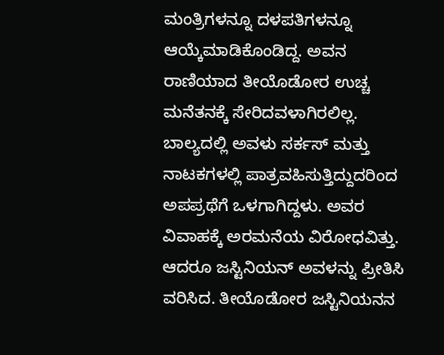ಮಂತ್ರಿಗಳನ್ನೂ ದಳಪತಿಗಳನ್ನೂ ಆಯ್ಕೆಮಾಡಿಕೊಂಡಿದ್ದ. ಅವನ ರಾಣಿಯಾದ ತೀಯೊಡೋರ ಉಚ್ಚ ಮನೆತನಕ್ಕೆ ಸೇರಿದವಳಾಗಿರಲಿಲ್ಲ. ಬಾಲ್ಯದಲ್ಲಿ ಅವಳು ಸರ್ಕಸ್ ಮತ್ತು ನಾಟಕಗಳಲ್ಲಿ ಪಾತ್ರವಹಿಸುತ್ತಿದ್ದುದರಿಂದ ಅಪಪ್ರಥೆಗೆ ಒಳಗಾಗಿದ್ದಳು. ಅವರ ವಿವಾಹಕ್ಕೆ ಅರಮನೆಯ ವಿರೋಧವಿತ್ತು. ಆದರೂ ಜಸ್ಟಿನಿಯನ್ ಅವಳನ್ನು ಪ್ರೀತಿಸಿ ವರಿಸಿದ. ತೀಯೊಡೋರ ಜಸ್ಟಿನಿಯನನ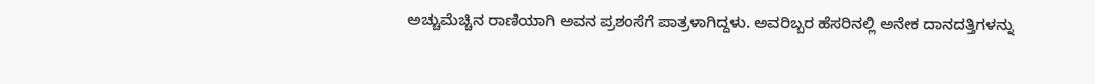ಅಚ್ಚುಮೆಚ್ಚಿನ ರಾಣಿಯಾಗಿ ಅವನ ಪ್ರಶಂಸೆಗೆ ಪಾತ್ರಳಾಗಿದ್ದಳು. ಅವರಿಬ್ಬರ ಹೆಸರಿನಲ್ಲಿ ಅನೇಕ ದಾನದತ್ತಿಗಳನ್ನು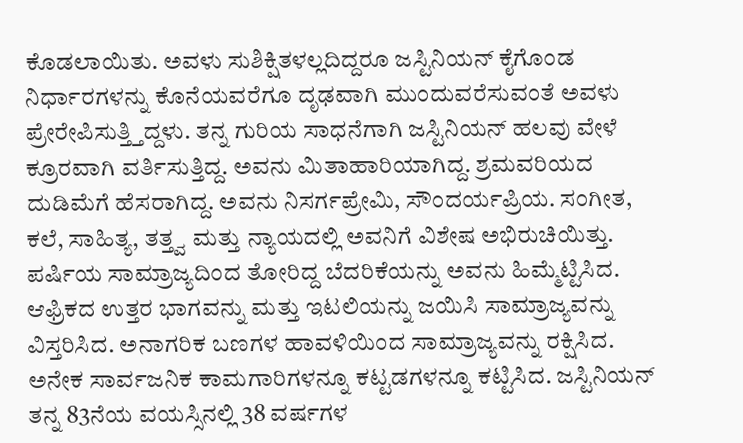ಕೊಡಲಾಯಿತು. ಅವಳು ಸುಶಿಕ್ಷಿತಳಲ್ಲದಿದ್ದರೂ ಜಸ್ಟಿನಿಯನ್ ಕೈಗೊಂಡ ನಿರ್ಧಾರಗಳನ್ನು ಕೊನೆಯವರೆಗೂ ದೃಢವಾಗಿ ಮುಂದುವರೆಸುವಂತೆ ಅವಳು ಪ್ರೇರೇಪಿಸುತ್ತ್ತಿದ್ದಳು. ತನ್ನ ಗುರಿಯ ಸಾಧನೆಗಾಗಿ ಜಸ್ಟಿನಿಯನ್ ಹಲವು ವೇಳೆ ಕ್ರೂರವಾಗಿ ವರ್ತಿಸುತ್ತಿದ್ದ. ಅವನು ಮಿತಾಹಾರಿಯಾಗಿದ್ದ. ಶ್ರಮವರಿಯದ ದುಡಿಮೆಗೆ ಹೆಸರಾಗಿದ್ದ. ಅವನು ನಿಸರ್ಗಪ್ರೇಮಿ, ಸೌಂದರ್ಯಪ್ರಿಯ. ಸಂಗೀತ, ಕಲೆ, ಸಾಹಿತ್ಯ, ತತ್ತ್ವ ಮತ್ತು ನ್ಯಾಯದಲ್ಲಿ ಅವನಿಗೆ ವಿಶೇಷ ಅಭಿರುಚಿಯಿತ್ತು. ಪರ್ಷಿಯ ಸಾಮ್ರಾಜ್ಯದಿಂದ ತೋರಿದ್ದ ಬೆದರಿಕೆಯನ್ನು ಅವನು ಹಿಮ್ಮೆಟ್ಟಿಸಿದ. ಆಫ್ರಿಕದ ಉತ್ತರ ಭಾಗವನ್ನು ಮತ್ತು ಇಟಲಿಯನ್ನು ಜಯಿಸಿ ಸಾಮ್ರಾಜ್ಯವನ್ನು ವಿಸ್ತರಿಸಿದ. ಅನಾಗರಿಕ ಬಣಗಳ ಹಾವಳಿಯಿಂದ ಸಾಮ್ರಾಜ್ಯವನ್ನು ರಕ್ಷಿಸಿದ. ಅನೇಕ ಸಾರ್ವಜನಿಕ ಕಾಮಗಾರಿಗಳನ್ನೂ ಕಟ್ಟಡಗಳನ್ನೂ ಕಟ್ಟಿಸಿದ. ಜಸ್ಟಿನಿಯನ್ ತನ್ನ 83ನೆಯ ವಯಸ್ಸಿನಲ್ಲಿ 38 ವರ್ಷಗಳ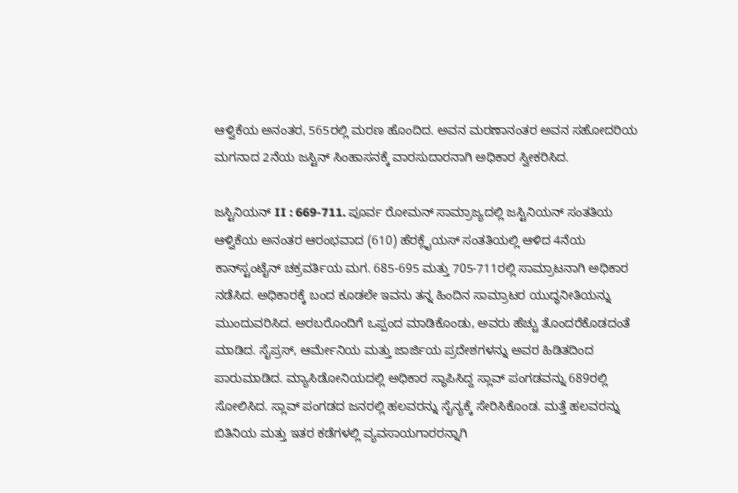ಆಳ್ವಿಕೆಯ ಅನಂತರ, 565ರಲ್ಲಿ ಮರಣ ಹೊಂದಿದ. ಅವನ ಮರಣಾನಂತರ ಅವನ ಸಹೋದರಿಯ ಮಗನಾದ 2ನೆಯ ಜಸ್ಟಿನ್ ಸಿಂಹಾಸನಕ್ಕೆ ವಾರಸುದಾರನಾಗಿ ಅಧಿಕಾರ ಸ್ವೀಕರಿಸಿದ.

ಜಸ್ಟಿನಿಯನ್ II : 669-711. ಪೂರ್ವ ರೋಮನ್ ಸಾಮ್ರಾಜ್ಯದಲ್ಲಿ ಜಸ್ಟಿನಿಯನ್ ಸಂತತಿಯ ಆಳ್ವಿಕೆಯ ಅನಂತರ ಆರಂಭವಾದ (610) ಹೆರಕ್ಲೈಯಸ್ ಸಂತತಿಯಲ್ಲಿ ಆಳಿದ 4ನೆಯ ಕಾನ್‍ಸ್ಟಂಟೈನ್ ಚಕ್ರವರ್ತಿಯ ಮಗ. 685-695 ಮತ್ತು 705-711ರಲ್ಲಿ ಸಾಮ್ರಾಟನಾಗಿ ಅಧಿಕಾರ ನಡೆಸಿದ. ಅಧಿಕಾರಕ್ಕೆ ಬಂದ ಕೂಡಲೇ ಇವನು ತನ್ನ ಹಿಂದಿನ ಸಾಮ್ರಾಟರ ಯುದ್ಧನೀತಿಯನ್ನು ಮುಂದುವರಿಸಿದ. ಅರಬರೊಂದಿಗೆ ಒಪ್ಪಂದ ಮಾಡಿಕೊಂಡು, ಅವರು ಹೆಚ್ಚು ತೊಂದರೆಕೊಡದಂತೆ ಮಾಡಿದ. ಸೈಪ್ರಸ್, ಆರ್ಮೇನಿಯ ಮತ್ತು ಜಾರ್ಜಿಯ ಪ್ರದೇಶಗಳನ್ನು ಅವರ ಹಿಡಿತದಿಂದ ಪಾರುಮಾಡಿದ. ಮ್ಯಾಸಿಡೋನಿಯದಲ್ಲಿ ಅಧಿಕಾರ ಸ್ಥಾಪಿಸಿದ್ದ ಸ್ಲಾವ್ ಪಂಗಡವನ್ನು 689ರಲ್ಲಿ ಸೋಲಿಸಿದ. ಸ್ಲಾವ್ ಪಂಗಡದ ಜನರಲ್ಲಿ ಹಲವರನ್ನು ಸೈನ್ಯಕ್ಕೆ ಸೇರಿಸಿಕೊಂಡ. ಮತ್ತೆ ಹಲವರನ್ನು ಬಿತಿನಿಯ ಮತ್ತು ಇತರ ಕಡೆಗಳಲ್ಲಿ ವ್ಯವಸಾಯಗಾರರನ್ನಾಗಿ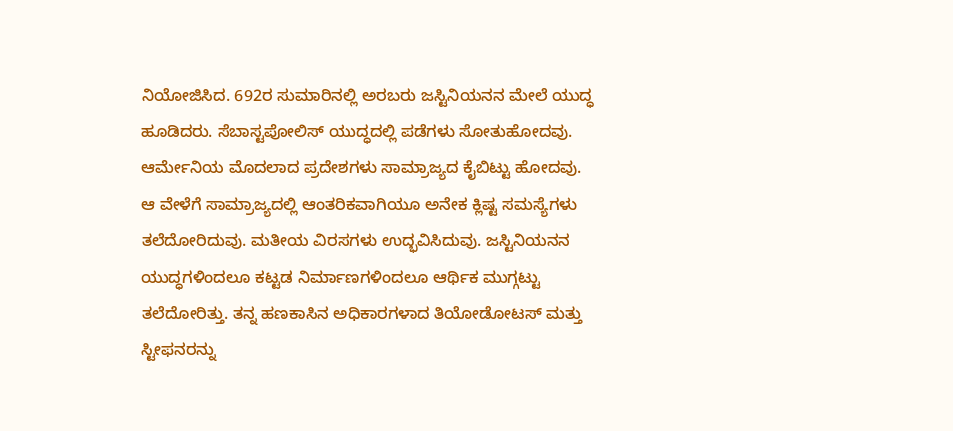ನಿಯೋಜಿಸಿದ. 692ರ ಸುಮಾರಿನಲ್ಲಿ ಅರಬರು ಜಸ್ಟಿನಿಯನನ ಮೇಲೆ ಯುದ್ಧ ಹೂಡಿದರು. ಸೆಬಾಸ್ಟಪೋಲಿಸ್ ಯುದ್ಧದಲ್ಲಿ ಪಡೆಗಳು ಸೋತುಹೋದವು. ಆರ್ಮೇನಿಯ ಮೊದಲಾದ ಪ್ರದೇಶಗಳು ಸಾಮ್ರಾಜ್ಯದ ಕೈಬಿಟ್ಟು ಹೋದವು. ಆ ವೇಳೆಗೆ ಸಾಮ್ರಾಜ್ಯದಲ್ಲಿ ಆಂತರಿಕವಾಗಿಯೂ ಅನೇಕ ಕ್ಲಿಷ್ಟ ಸಮಸ್ಯೆಗಳು ತಲೆದೋರಿದುವು. ಮತೀಯ ವಿರಸಗಳು ಉದ್ಭವಿಸಿದುವು. ಜಸ್ಟಿನಿಯನನ ಯುದ್ಧಗಳಿಂದಲೂ ಕಟ್ಟಡ ನಿರ್ಮಾಣಗಳಿಂದಲೂ ಆರ್ಥಿಕ ಮುಗ್ಗಟ್ಟು ತಲೆದೋರಿತ್ತು. ತನ್ನ ಹಣಕಾಸಿನ ಅಧಿಕಾರಗಳಾದ ತಿಯೋಡೋಟಸ್ ಮತ್ತು ಸ್ಟೀಫನರನ್ನು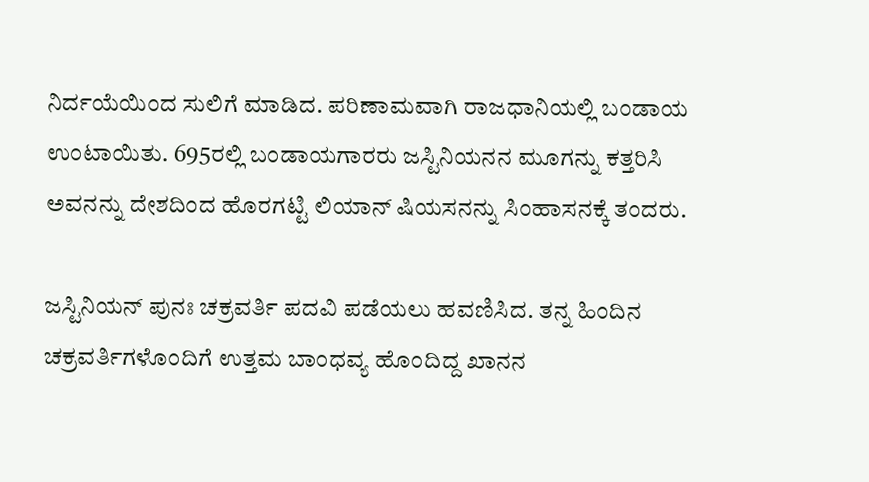ನಿರ್ದಯೆಯಿಂದ ಸುಲಿಗೆ ಮಾಡಿದ. ಪರಿಣಾಮವಾಗಿ ರಾಜಧಾನಿಯಲ್ಲಿ ಬಂಡಾಯ ಉಂಟಾಯಿತು. 695ರಲ್ಲಿ ಬಂಡಾಯಗಾರರು ಜಸ್ಟಿನಿಯನನ ಮೂಗನ್ನು ಕತ್ತರಿಸಿ ಅವನನ್ನು ದೇಶದಿಂದ ಹೊರಗಟ್ಟಿ ಲಿಯಾನ್ ಷಿಯಸನನ್ನು ಸಿಂಹಾಸನಕ್ಕೆ ತಂದರು.

ಜಸ್ಟಿನಿಯನ್ ಪುನಃ ಚಕ್ರವರ್ತಿ ಪದವಿ ಪಡೆಯಲು ಹವಣಿಸಿದ. ತನ್ನ ಹಿಂದಿನ ಚಕ್ರವರ್ತಿಗಳೊಂದಿಗೆ ಉತ್ತಮ ಬಾಂಧವ್ಯ ಹೊಂದಿದ್ದ ಖಾನನ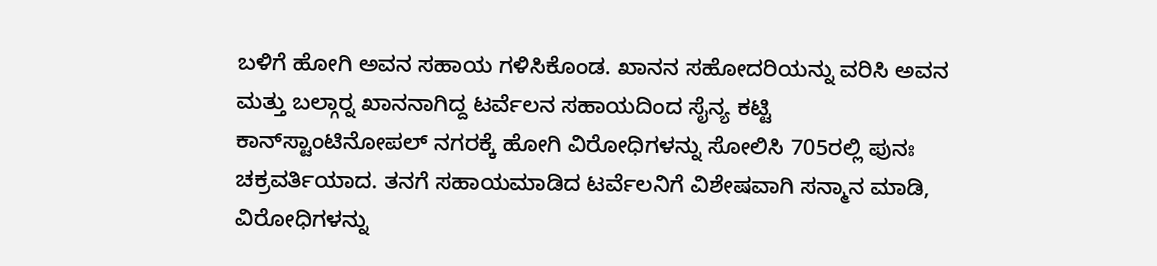ಬಳಿಗೆ ಹೋಗಿ ಅವನ ಸಹಾಯ ಗಳಿಸಿಕೊಂಡ. ಖಾನನ ಸಹೋದರಿಯನ್ನು ವರಿಸಿ ಅವನ ಮತ್ತು ಬಲ್ಗಾರ್‍ನ ಖಾನನಾಗಿದ್ದ ಟರ್ವೆಲನ ಸಹಾಯದಿಂದ ಸೈನ್ಯ ಕಟ್ಟಿ ಕಾನ್‍ಸ್ಟಾಂಟಿನೋಪಲ್ ನಗರಕ್ಕೆ ಹೋಗಿ ವಿರೋಧಿಗಳನ್ನು ಸೋಲಿಸಿ 705ರಲ್ಲಿ ಪುನಃ ಚಕ್ರವರ್ತಿಯಾದ. ತನಗೆ ಸಹಾಯಮಾಡಿದ ಟರ್ವೆಲನಿಗೆ ವಿಶೇಷವಾಗಿ ಸನ್ಮಾನ ಮಾಡಿ, ವಿರೋಧಿಗಳನ್ನು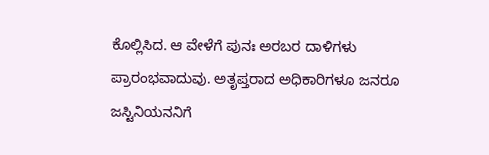ಕೊಲ್ಲಿಸಿದ. ಆ ವೇಳೆಗೆ ಪುನಃ ಅರಬರ ದಾಳಿಗಳು ಪ್ರಾರಂಭವಾದುವು. ಅತೃಪ್ತರಾದ ಅಧಿಕಾರಿಗಳೂ ಜನರೂ ಜಸ್ಟಿನಿಯನನಿಗೆ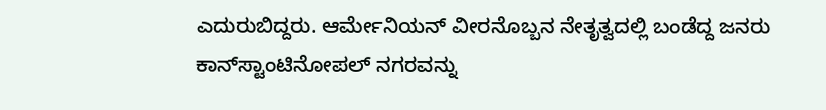ಎದುರುಬಿದ್ದರು. ಆರ್ಮೇನಿಯನ್ ವೀರನೊಬ್ಬನ ನೇತೃತ್ವದಲ್ಲಿ ಬಂಡೆದ್ದ ಜನರು ಕಾನ್‍ಸ್ಟಾಂಟಿನೋಪಲ್ ನಗರವನ್ನು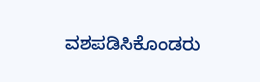ವಶಪಡಿಸಿಕೊಂಡರು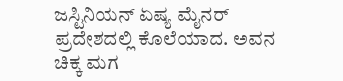ಜಸ್ಟಿನಿಯನ್ ಏಷ್ಯ ಮೈನರ್ ಪ್ರದೇಶದಲ್ಲಿ ಕೊಲೆಯಾದ. ಅವನ ಚಿಕ್ಕ ಮಗ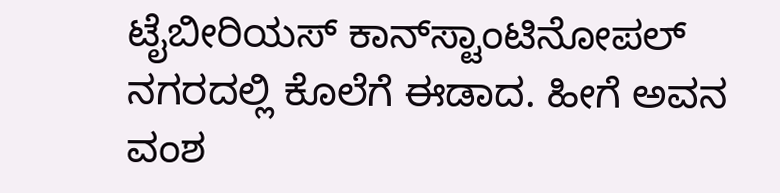ಟೈಬೀರಿಯಸ್ ಕಾನ್‍ಸ್ಟಾಂಟಿನೋಪಲ್ ನಗರದಲ್ಲಿ ಕೊಲೆಗೆ ಈಡಾದ. ಹೀಗೆ ಅವನ ವಂಶ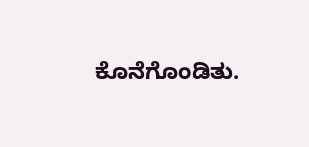ಕೊನೆಗೊಂಡಿತು.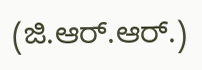(ಜಿ.ಆರ್.ಆರ್.)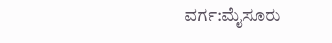ವರ್ಗ:ಮೈಸೂರು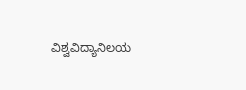ವಿಶ್ವವಿದ್ಯಾನಿಲಯ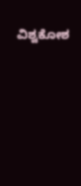ವಿಶ್ವಕೋಶ